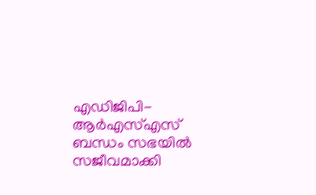എഡിജിപി-ആർഎസ്എസ് ബന്ധം സഭയിൽ സജീവമാക്കി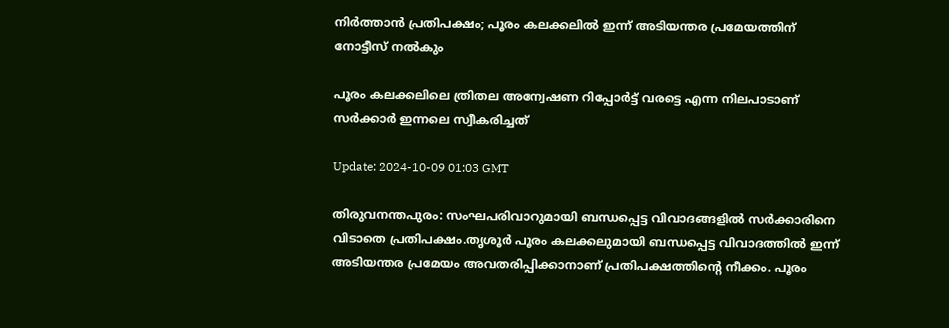നിർത്താൻ പ്രതിപക്ഷം; പൂരം കലക്കലിൽ ഇന്ന് അടിയന്തര പ്രമേയത്തിന് നോട്ടീസ് നൽകും

പൂരം കലക്കലിലെ ത്രിതല അന്വേഷണ റിപ്പോർട്ട് വരട്ടെ എന്ന നിലപാടാണ് സർക്കാർ ഇന്നലെ സ്വീകരിച്ചത്

Update: 2024-10-09 01:03 GMT

തിരുവനന്തപുരം: സംഘപരിവാറുമായി ബന്ധപ്പെട്ട വിവാദങ്ങളിൽ സർക്കാരിനെ വിടാതെ പ്രതിപക്ഷം.തൃശൂർ പൂരം കലക്കലുമായി ബന്ധപ്പെട്ട വിവാദത്തിൽ ഇന്ന് അടിയന്തര പ്രമേയം അവതരിപ്പിക്കാനാണ് പ്രതിപക്ഷത്തിന്‍റെ നീക്കം. പൂരം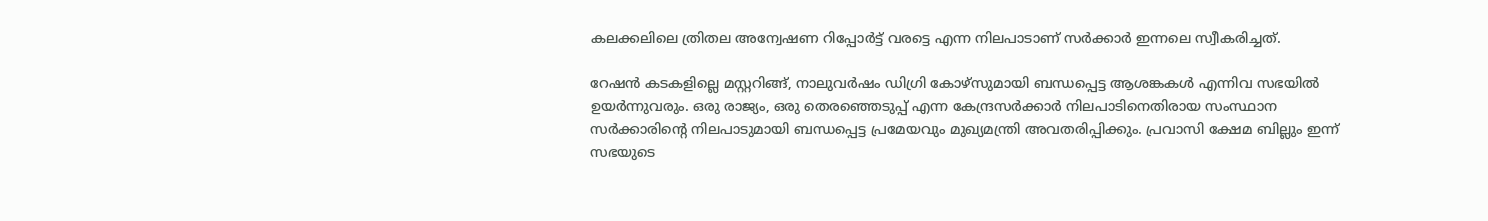കലക്കലിലെ ത്രിതല അന്വേഷണ റിപ്പോർട്ട് വരട്ടെ എന്ന നിലപാടാണ് സർക്കാർ ഇന്നലെ സ്വീകരിച്ചത്.

റേഷൻ കടകളില്ലെ മസ്റ്ററിങ്ങ്, നാലുവർഷം ഡിഗ്രി കോഴ്സുമായി ബന്ധപ്പെട്ട ആശങ്കകൾ എന്നിവ സഭയിൽ ഉയർന്നുവരും. ഒരു രാജ്യം, ഒരു തെരഞ്ഞെടുപ്പ് എന്ന കേന്ദ്രസർക്കാർ നിലപാടിനെതിരായ സംസ്ഥാന സർക്കാരിന്‍റെ നിലപാടുമായി ബന്ധപ്പെട്ട പ്രമേയവും മുഖ്യമന്ത്രി അവതരിപ്പിക്കും. പ്രവാസി ക്ഷേമ ബില്ലും ഇന്ന് സഭയുടെ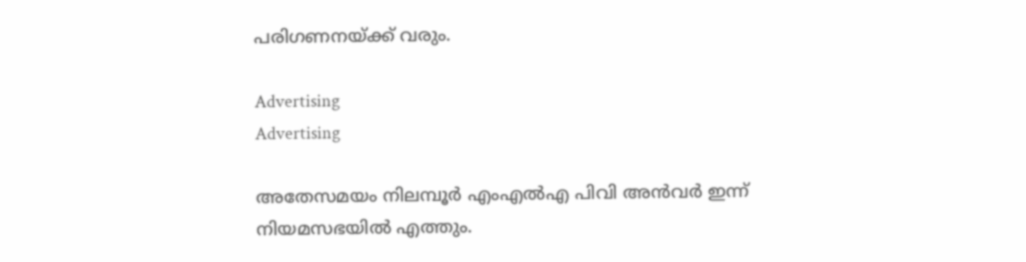പരിഗണനയ്ക്ക് വരും.

Advertising
Advertising

അതേസമയം നിലമ്പൂർ എംഎൽഎ പിവി അൻവർ ഇന്ന് നിയമസഭയിൽ എത്തും.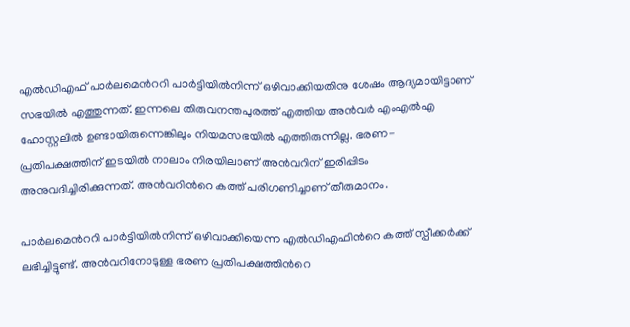എൽഡിഎഫ് പാർലമെന്‍ററി പാർട്ടിയിൽനിന്ന് ഒഴിവാക്കിയതിനു ശേഷം ആദ്യമായിട്ടാണ് സഭയിൽ എത്തുന്നത്. ഇന്നലെ തിരുവനന്തപുരത്ത് എത്തിയ അൻവർ എംഎൽഎ ഹോസ്റ്റലിൽ ഉണ്ടായിരുന്നെങ്കിലും നിയമസഭയിൽ എത്തിരുന്നില്ല. ഭരണ- പ്രതിപക്ഷത്തിന് ഇടയിൽ നാലാം നിരയിലാണ് അൻവറിന് ഇരിപ്പിടം അനുവദിച്ചിരിക്കുന്നത്. അൻവറിന്‍റെ കത്ത് പരിഗണിച്ചാണ് തീരുമാനം.

പാർലമെന്‍ററി പാർട്ടിയിൽനിന്ന് ഒഴിവാക്കിയെന്ന എൽഡിഎഫിന്‍റെ കത്ത് സ്പീക്കർക്ക് ലഭിച്ചിട്ടുണ്ട്. അൻവറിനോടുള്ള ഭരണ പ്രതിപക്ഷത്തിന്‍റെ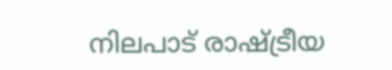നിലപാട് രാഷ്ട്രീയ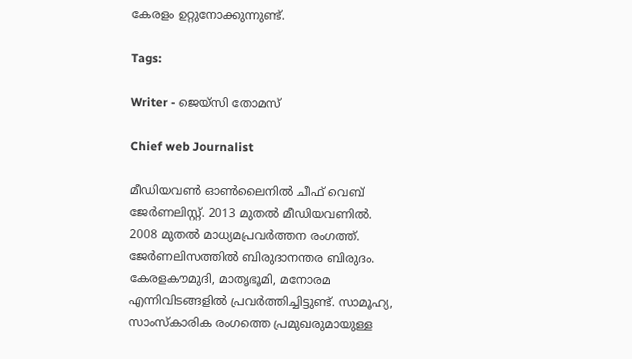കേരളം ഉറ്റുനോക്കുന്നുണ്ട്.

Tags:

Writer - ജെയ്സി തോമസ്

Chief web Journalist

മീഡിയവൺ ഓൺലൈനിൽ ചീഫ് വെബ് ജേർണലിസ്റ്റ്. 2013 മുതൽ മീഡിയവണിൽ. 2008 മുതൽ മാധ്യമപ്രവർത്തന രംഗത്ത്. ജേർണലിസത്തിൽ ബിരുദാനന്തര ബിരുദം. കേരളകൗമുദി, മാതൃഭൂമി, മനോരമ എന്നിവിടങ്ങളിൽ പ്രവർത്തിച്ചിട്ടുണ്ട്. സാമൂഹ്യ, സാംസ്‌കാരിക രംഗത്തെ പ്രമുഖരുമായുള്ള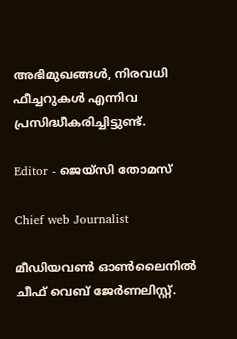അഭിമുഖങ്ങൾ, നിരവധി ഫീച്ചറുകൾ എന്നിവ പ്രസിദ്ധീകരിച്ചിട്ടുണ്ട്.

Editor - ജെയ്സി തോമസ്

Chief web Journalist

മീഡിയവൺ ഓൺലൈനിൽ ചീഫ് വെബ് ജേർണലിസ്റ്റ്.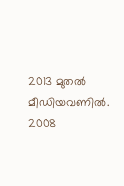2013 മുതൽ മീഡിയവണിൽ. 2008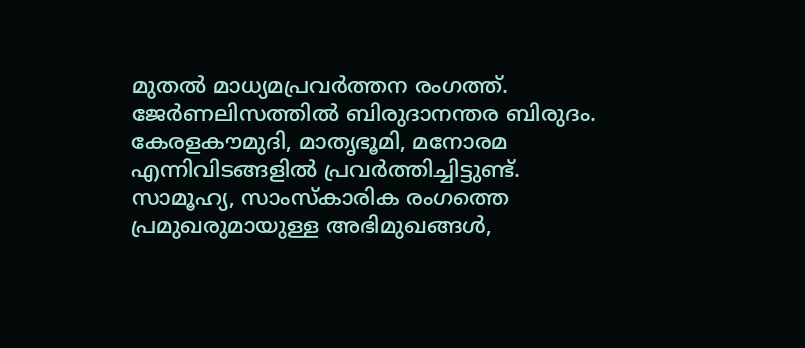മുതൽ മാധ്യമപ്രവർത്തന രംഗത്ത്. ജേർണലിസത്തിൽ ബിരുദാനന്തര ബിരുദം. കേരളകൗമുദി, മാതൃഭൂമി, മനോരമ എന്നിവിടങ്ങളിൽ പ്രവർത്തിച്ചിട്ടുണ്ട്. സാമൂഹ്യ, സാംസ്‌കാരിക രംഗത്തെ പ്രമുഖരുമായുള്ള അഭിമുഖങ്ങൾ,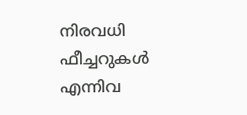നിരവധി ഫീച്ചറുകൾ എന്നിവ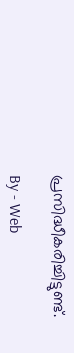പ്രസിദ്ധീകരിച്ചിട്ടുണ്ട്.

By - Web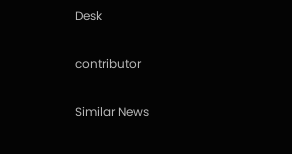Desk

contributor

Similar News